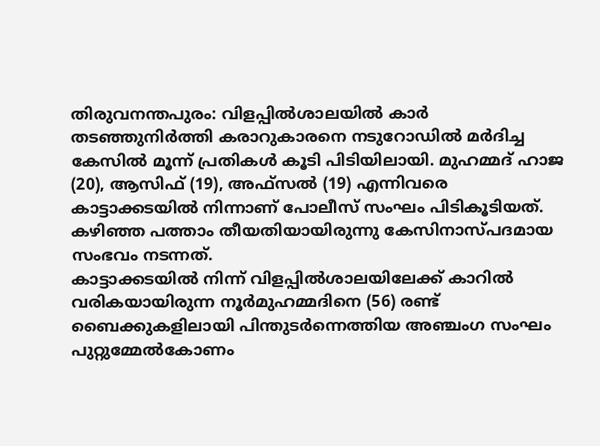തിരുവനന്തപുരം: വിളപ്പിൽശാലയിൽ കാർ തടഞ്ഞുനിർത്തി കരാറുകാരനെ നടുറോഡിൽ മർദിച്ച കേസിൽ മൂന്ന് പ്രതികൾ കൂടി പിടിയിലായി. മുഹമ്മദ് ഹാജ (20), ആസിഫ് (19), അഫ്സൽ (19) എന്നിവരെ കാട്ടാക്കടയിൽ നിന്നാണ് പോലീസ് സംഘം പിടികൂടിയത്. കഴിഞ്ഞ പത്താം തീയതിയായിരുന്നു കേസിനാസ്പദമായ സംഭവം നടന്നത്.
കാട്ടാക്കടയിൽ നിന്ന് വിളപ്പിൽശാലയിലേക്ക് കാറിൽ വരികയായിരുന്ന നൂർമുഹമ്മദിനെ (56) രണ്ട് ബൈക്കുകളിലായി പിന്തുടർന്നെത്തിയ അഞ്ചംഗ സംഘം പുറ്റുമ്മേൽകോണം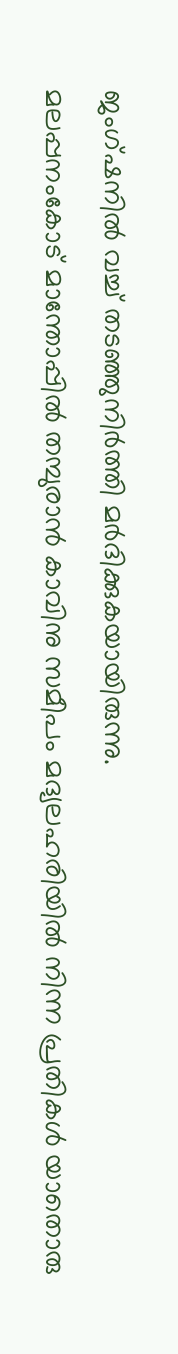ജംഗ്ഷനിൽ വച്ച് തടഞ്ഞുനിർത്തി മർദിക്കുകയായിരുന്നു.
മലപ്പനംകോട് മാന്തോപ്പിൽ തമ്പുരാൻ കാവിനു സമീപം മദ്യലഹരിയിൽ നിന്ന പ്രതികൾ യാതൊരു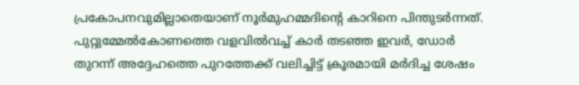പ്രകോപനവുമില്ലാതെയാണ് നൂർമുഹമ്മദിന്റെ കാറിനെ പിന്തുടർന്നത്. പുറ്റുമ്മേൽകോണത്തെ വളവിൽവച്ച് കാർ തടഞ്ഞ ഇവർ, ഡോർ തുറന്ന് അദ്ദേഹത്തെ പുറത്തേക്ക് വലിച്ചിട്ട് ക്രൂരമായി മർദിച്ച ശേഷം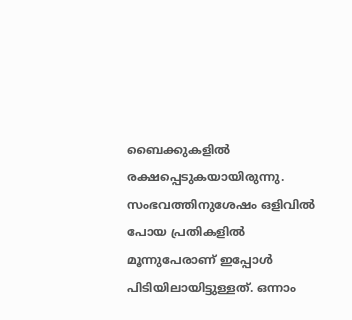ബൈക്കുകളിൽ രക്ഷപ്പെടുകയായിരുന്നു.
സംഭവത്തിനുശേഷം ഒളിവിൽ പോയ പ്രതികളിൽ മൂന്നുപേരാണ് ഇപ്പോൾ പിടിയിലായിട്ടുള്ളത്. ഒന്നാം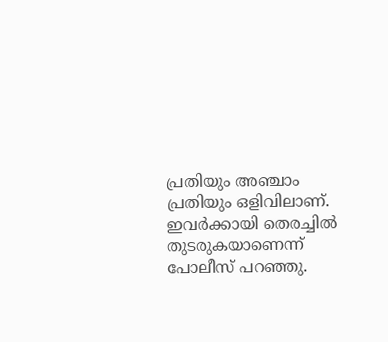പ്രതിയും അഞ്ചാം പ്രതിയും ഒളിവിലാണ്. ഇവർക്കായി തെരച്ചിൽ തുടരുകയാണെന്ന് പോലീസ് പറഞ്ഞു.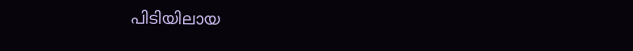പിടിയിലായ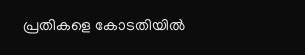പ്രതികളെ കോടതിയിൽ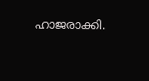ഹാജരാക്കി.